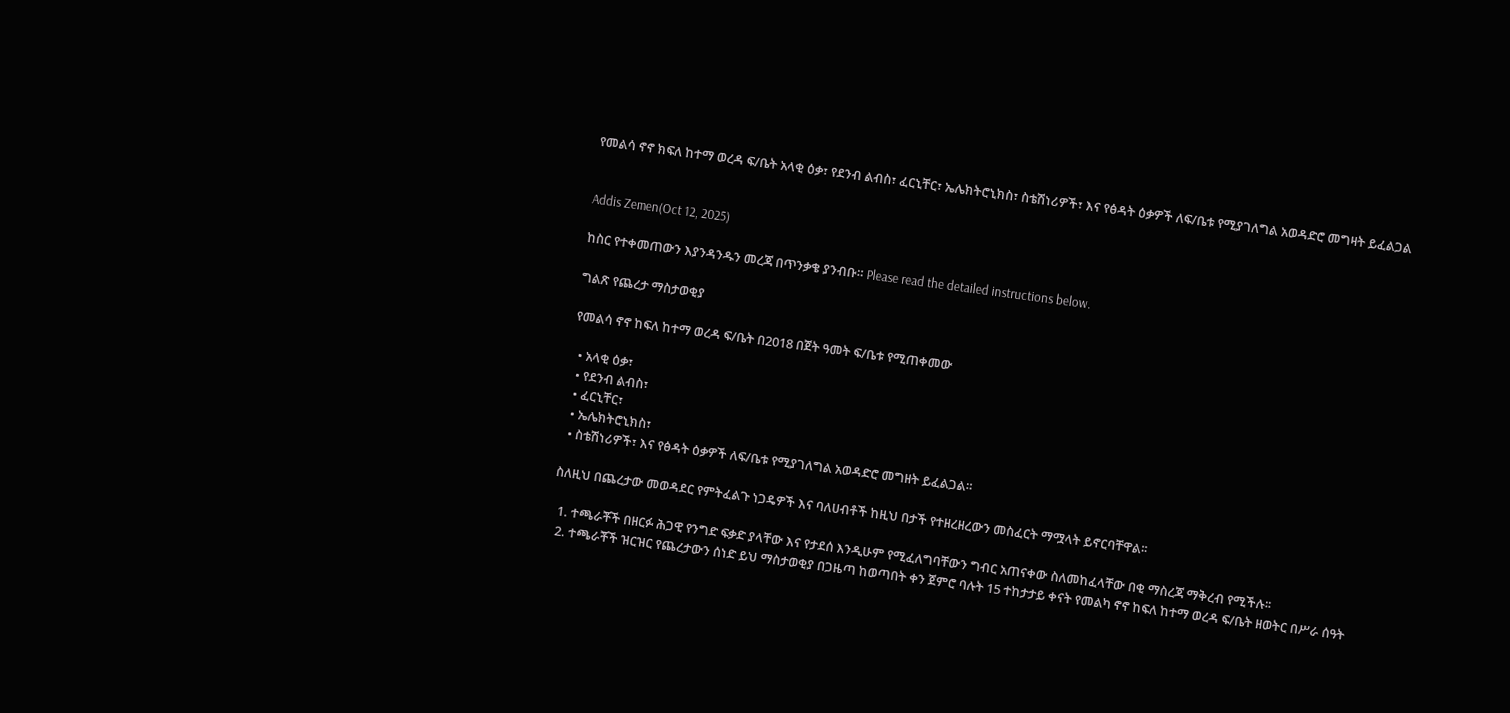የመልሳ ኖኖ ክፍለ ከተማ ወረዳ ፍ/ቤት አላቂ ዕቃ፣ የደንብ ልብስ፣ ፈርኒቸር፣ ኤሌክትሮኒክስ፣ ስቴሽነሪዎች፣ እና የፅዳት ዕቃዎች ለፍ/ቤቱ የሚያገለግል አወዳድሮ መግዛት ይፈልጋል


Addis Zemen(Oct 12, 2025)

ከስር የተቀመጠውን እያንዳንዱን መረጃ በጥንቃቄ ያንብቡ። Please read the detailed instructions below.

ግልጽ የጨረታ ማስታወቂያ

የመልሳ ኖኖ ከፍለ ከተማ ወረዳ ፍ/ቤት በ2018 በጀት ዓመት ፍ/ቤቱ የሚጠቀመው

  • አላቂ ዕቃ፣
  • የደንብ ልብስ፣
  • ፈርኒቸር፣
  • ኤሌክትሮኒክስ፣
  • ስቴሽነሪዎች፣ እና የፅዳት ዕቃዎች ለፍ/ቤቱ የሚያገለግል አወዳድሮ መግዘት ይፈልጋል።

ስለዚህ በጨረታው መወዳደር የምትፈልጉ ነጋዴዎች እና ባለሀብቶች ከዚህ በታች የተዘረዘረውን መስፈርት ማሟላት ይኖርባቸዋል፡፡

  1. ተጫራቾች በዘርፉ ሕጋዊ የንግድ ፍቃድ ያላቸው እና የታደሰ እንዲሁም የሚፈለግባቸውን ግብር አጠናቀው ስለመከፈላቸው በቂ ማስረጃ ማቅረብ የሚችሉ፡፡
  2. ተጫራቾች ዝርዝር የጨረታውን ሰነድ ይህ ማስታወቂያ በጋዜጣ ከወጣበት ቀን ጀምሮ ባሉት 15 ተከታታይ ቀናት የመልካ ኖኖ ከፍለ ከተማ ወረዳ ፍ/ቤት ዘወትር በሥራ ሰዓት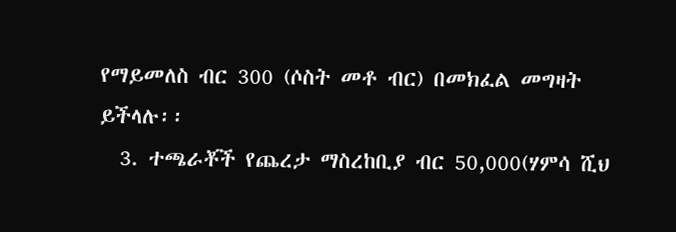የማይመለስ ብር 300 (ሶስት መቶ ብር) በመክፈል መግዛት ይችላሉ፡፡
  3. ተጫራቾች የጨረታ ማስረከቢያ ብር 50,000(ሃምሳ ሺህ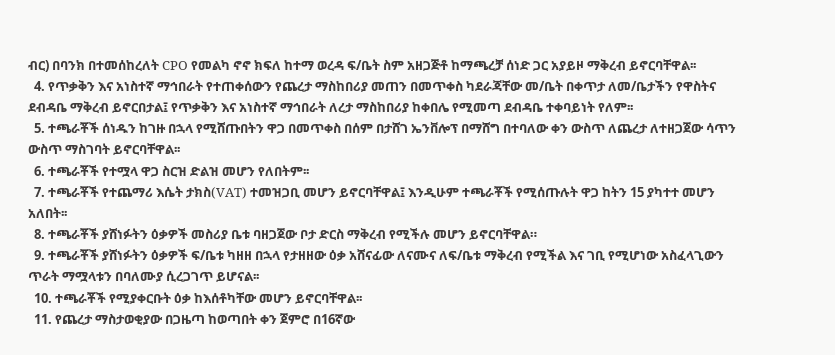ብር) በባንክ በተመሰከረለት CPO የመልካ ኖኖ ክፍለ ከተማ ወረዳ ፍ/ቤት ስም አዘጋጅቶ ከማጫረቻ ሰነድ ጋር አያይዞ ማቅረብ ይኖርባቸዋል፡፡
  4. የጥቃቅን እና አነስተኛ ማኅበራት የተጠቀሰውን የጨረታ ማስከበሪያ መጠን በመጥቀስ ካደራጃቸው መ/ቤት በቀጥታ ለመ/ቤታችን የዋስትና ደብዳቤ ማቅረብ ይኖርበታል፤ የጥቃቅን እና አነስተኛ ማኅበራት ለረታ ማስከበሪያ ከቀበሌ የሚመጣ ደብዳቤ ተቀባይነት የለም፡፡
  5. ተጫራቾች ሰነዱን ከገዙ በኋላ የሚሸጡበትን ዋጋ በመጥቀስ በሰም በታሸገ ኤንቨሎፕ በማሸግ በተባለው ቀን ውስጥ ለጨረታ ለተዘጋጀው ሳጥን ውስጥ ማስገባት ይኖርባቸዋል፡፡
  6. ተጫራቾች የተሟላ ዋጋ ስርዝ ድልዝ መሆን የለበትም፡፡
  7. ተጫራቾች የተጨማሪ እሴት ታክስ(VAT) ተመዝጋቢ መሆን ይኖርባቸዋል፤ እንዲሁም ተጫራቾች የሚሰጡሉት ዋጋ ከትን 15 ያካተተ መሆን አለበት፡፡
  8. ተጫራቾች ያሸነፉትን ዕቃዎች መስሪያ ቤቱ ባዘጋጀው ቦታ ድርስ ማቅረብ የሚችሉ መሆን ይኖርባቸዋል።
  9. ተጫራቾች ያሸነፉትን ዕቃዎች ፍ/ቤቱ ካዘዘ በኋላ የታዘዘው ዕቃ አሸናፊው ለናሙና ለፍ/ቤቱ ማቅረብ የሚችል እና ገቢ የሚሆነው አስፈላጊውን ጥራት ማሟላቱን በባለሙያ ሲረጋገጥ ይሆናል፡፡
  10. ተጫራቾች የሚያቀርቡት ዕቃ ከእሰቶካቸው መሆን ይኖርባቸዋል፡፡
  11. የጨረታ ማስታወቂያው በጋዜጣ ከወጣበት ቀን ጀምሮ በ16ኛው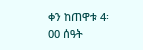ቀን ከጠዋቱ 4፡00 ሰዓት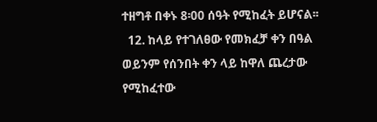ተዘግቶ በቀኑ 8፡00 ሰዓት የሚከፈት ይሆናል፡፡
  12. ከላይ የተገለፀው የመክፈቻ ቀን በዓል ወይንም የሰንበት ቀን ላይ ከዋለ ጨረታው የሚከፈተው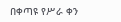በቀጣዩ የሥራ ቀን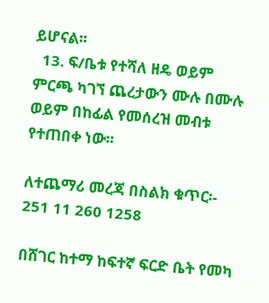ይሆናል፡፡
  13. ፍ/ቤቱ የተሻለ ዘዴ ወይም ምርጫ ካገኘ ጨረታውን ሙሉ በሙሉ ወይም በከፊል የመሰረዝ መብቱ የተጠበቀ ነው፡፡

ለተጨማሪ መረጃ በስልክ ቁጥር፡- 251 11 260 1258

በሸገር ከተማ ከፍተኛ ፍርድ ቤት የመካ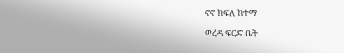ኖኖ ክፍለ ከተማ

ወረዳ ፍርድ ቤት